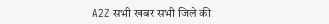A2Z सभी खबर सभी जिले की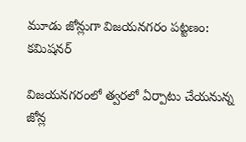మూడు జోన్లుగా విజయనగరం పట్టణం: కమిషనర్‌

విజయనగరంలో త్వరలో ఏర్పాటు చేయనున్న జోన్ల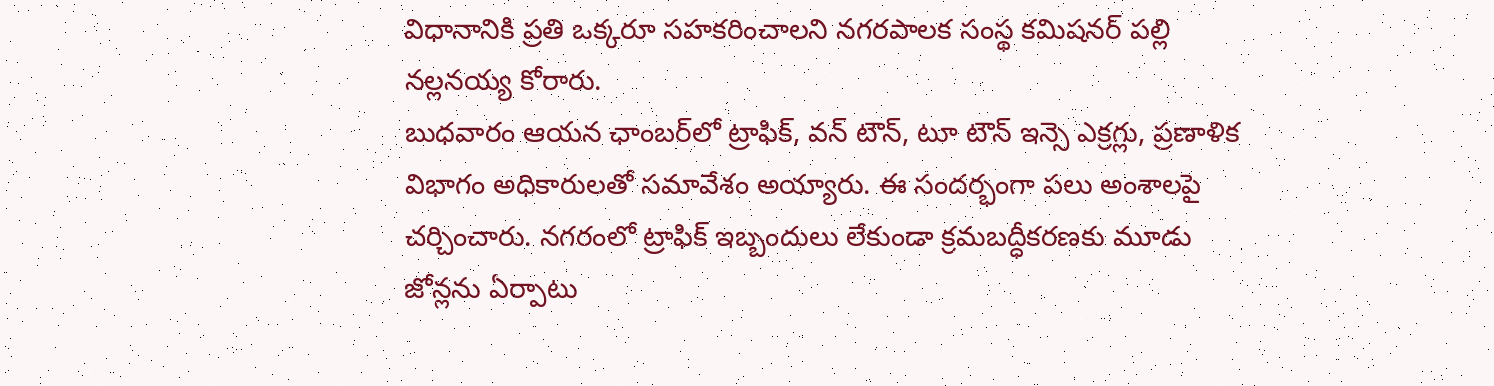విధానానికి ప్రతి ఒక్కరూ సహకరించాలని నగరపాలక సంస్థ కమిషనర్‌ పల్లి నల్లనయ్య కోరారు.
బుధవారం ఆయన ఛాంబర్‌లో ట్రాఫిక్‌, వన్‌ టౌన్‌, టూ టౌన్‌ ఇన్సె ఎక్రగ్లు, ప్రణాళిక విభాగం అధికారులతో సమావేశం అయ్యారు. ఈ సందర్భంగా పలు అంశాలపై చర్చించారు. నగరంలో ట్రాఫిక్‌ ఇబ్బందులు లేకుండా క్రమబద్ధీకరణకు మూడు జోన్లను ఏర్పాటు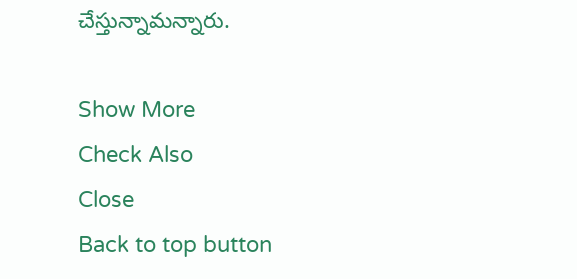చేస్తున్నామన్నారు.

Show More
Check Also
Close
Back to top button